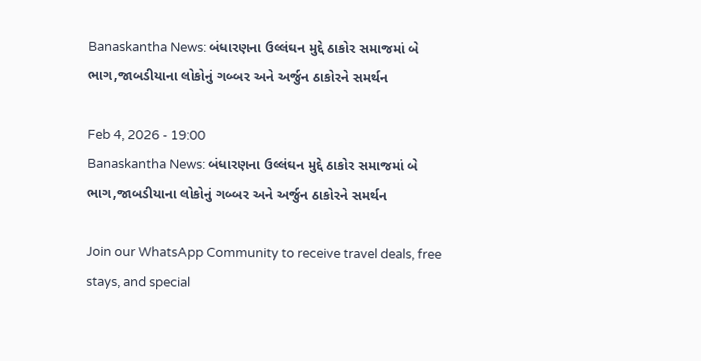Banaskantha News: બંધારણના ઉલ્લંઘન મુદ્દે ઠાકોર સમાજમાં બે ભાગ,જાબડીયાના લોકોનું ગબ્બર અને અર્જુન ઠાકોરને સમર્થન

Feb 4, 2026 - 19:00
Banaskantha News: બંધારણના ઉલ્લંઘન મુદ્દે ઠાકોર સમાજમાં બે ભાગ,જાબડીયાના લોકોનું ગબ્બર અને અર્જુન ઠાકોરને સમર્થન

Join our WhatsApp Community to receive travel deals, free stays, and special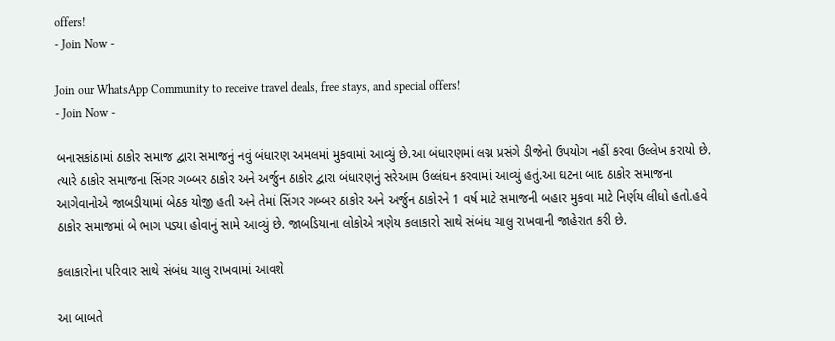offers!
- Join Now -

Join our WhatsApp Community to receive travel deals, free stays, and special offers!
- Join Now -

બનાસકાંઠામાં ઠાકોર સમાજ દ્વારા સમાજનું નવું બંધારણ અમલમાં મુકવામાં આવ્યું છે.આ બંધારણમાં લગ્ન પ્રસંગે ડીજેનો ઉપયોગ નહીં કરવા ઉલ્લેખ કરાયો છે. ત્યારે ઠાકોર સમાજના સિંગર ગબ્બર ઠાકોર અને અર્જુન ઠાકોર દ્વારા બંધારણનું સરેઆમ ઉલ્લંઘન કરવામાં આવ્યું હતું.આ ઘટના બાદ ઠાકોર સમાજના આગેવાનોએ જાબડીયામાં બેઠક યોજી હતી અને તેમાં સિંગર ગબ્બર ઠાકોર અને અર્જુન ઠાકોરને 1 વર્ષ માટે સમાજની બહાર મુકવા માટે નિર્ણય લીધો હતો.હવે ઠાકોર સમાજમાં બે ભાગ પડ્યા હોવાનું સામે આવ્યું છે. જાબડિયાના લોકોએ ત્રણેય કલાકારો સાથે સંબંધ ચાલુ રાખવાની જાહેરાત કરી છે.

કલાકારોના પરિવાર સાથે સંબંધ ચાલુ રાખવામાં આવશે

આ બાબતે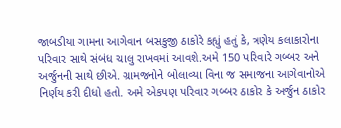જાબડીયા ગામના આગેવાન બસકુજી ઠાકોરે કહ્યું હતું કે, ત્રણેય કલાકારોના પરિવાર સાથે સંબંધ ચાલુ રાખવમાં આવશે.અમે 150 પરિવારે ગબ્બર અને અર્જુનની સાથે છીએ. ગ્રામજનોને બોલાવ્યા વિના જ સમાજના આગેવાનોએ નિર્ણય કરી દીધો હતો. અમે એકપણ પરિવાર ગબ્બર ઠાકોર કે અર્જુન ઠાકોર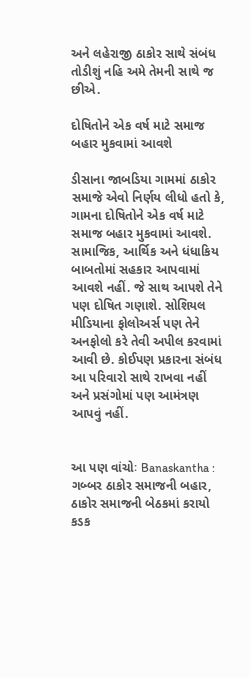અને લહેરાજી ઠાકોર સાથે સંબંધ તોડીશું નહિ અમે તેમની સાથે જ છીએ.

દોષિતોને એક વર્ષ માટે સમાજ બહાર મુકવામાં આવશે

ડીસાના જાબડિયા ગામમાં ઠાકોર સમાજે એવો નિર્ણય લીધો હતો કે, ગામના દોષિતોને એક વર્ષ માટે સમાજ બહાર મુકવામાં આવશે. સામાજિક, આર્થિક અને ધંધાકિય બાબતોમાં સહકાર આપવામાં આવશે નહીં. જે સાથ આપશે તેને પણ દોષિત ગણાશે. સોશિયલ મીડિયાના ફોલોઅર્સ પણ તેને અનફોલો કરે તેવી અપીલ કરવામાં આવી છે. કોઈપણ પ્રકારના સંબંધ આ પરિવારો સાથે રાખવા નહીં અને પ્રસંગોમાં પણ આમંત્રણ આપવું નહીં.


આ પણ વાંચોઃ Banaskantha : ગબ્બર ઠાકોર સમાજની બહાર, ઠાકોર સમાજની બેઠકમાં કરાયો કડક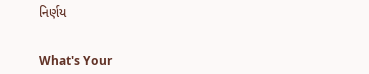નિર્ણય


What's Your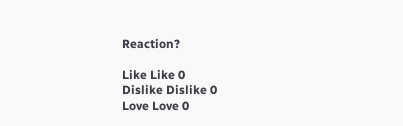Reaction?

Like Like 0
Dislike Dislike 0
Love Love 0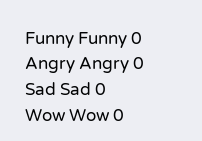Funny Funny 0
Angry Angry 0
Sad Sad 0
Wow Wow 0